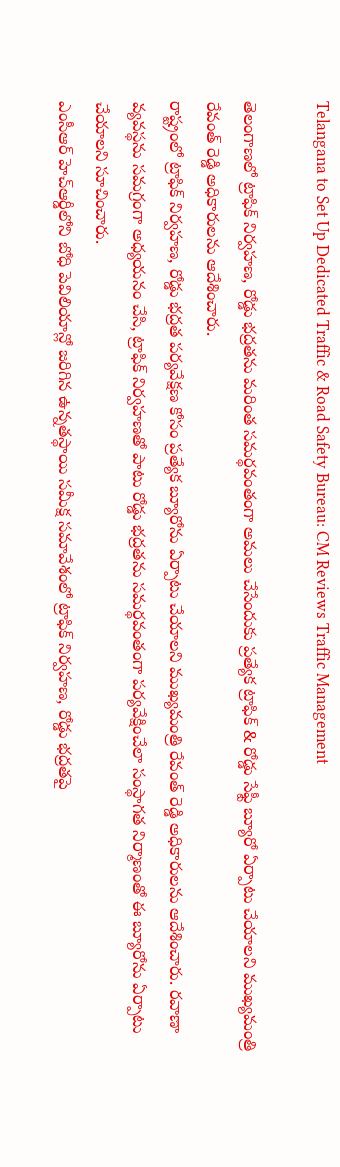Telangana to Set Up Dedicated Traffic & Road Safety Bureau: CM Reviews Traffic Management

తెలంగాణలో ట్రాఫిక్ నిర్వహణ, రోడ్డు భద్రతను మరింత సమర్థవంతంగా అమలు చేసేందుకు ప్రత్యేక ట్రాఫిక్ & రోడ్డు సేఫ్టీ బ్యూరో ఏర్పాటు చేయాలని ముఖ్యమంత్రి రేవంత్ రెడ్డి అధికారులను ఆదేశించారు.
రాష్ట్రంలో ట్రాఫిక్ నిర్వహణ, రోడ్డు భద్రత పర్యవేక్షణ కోసం ప్రత్యేక బ్యూరోను ఏర్పాటు చేయాలని ముఖ్యమంత్రి రేవంత్ రెడ్డి అధికారులను ఆదేశించారు. రవాణా వ్యవస్థను సమగ్రంగా అధ్యయనం చేసి, ట్రాఫిక్ నిర్వహణతో పాటు రోడ్డు భద్రతను సమర్థవంతంగా పర్యవేక్షించేలా సంస్థాగత నిర్మాణంతో ఈ బ్యూరోను ఏర్పాటు చేయాలని సూచించారు.
ఎంసీఆర్ హెచ్ఆర్డీలోని బోధి పెవిలియాన్లో జరిగిన ఉన్నతస్థాయి సమీక్ష సమావేశంలో ట్రాఫిక్ నిర్వహణ, రోడ్డు భద్రతపై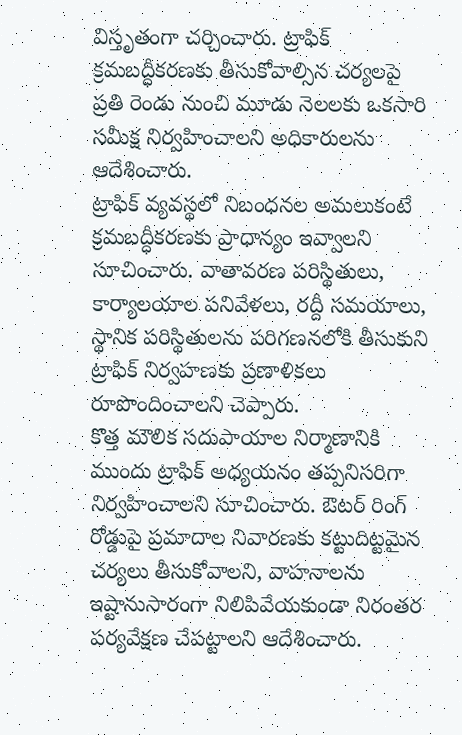విస్తృతంగా చర్చించారు. ట్రాఫిక్ క్రమబద్ధీకరణకు తీసుకోవాల్సిన చర్యలపై ప్రతి రెండు నుంచి మూడు నెలలకు ఒకసారి సమీక్ష నిర్వహించాలని అధికారులను ఆదేశించారు.
ట్రాఫిక్ వ్యవస్థలో నిబంధనల అమలుకంటే క్రమబద్ధీకరణకు ప్రాధాన్యం ఇవ్వాలని సూచించారు. వాతావరణ పరిస్థితులు, కార్యాలయాల పనివేళలు, రద్దీ సమయాలు, స్థానిక పరిస్థితులను పరిగణనలోకి తీసుకుని ట్రాఫిక్ నిర్వహణకు ప్రణాళికలు రూపొందించాలని చెప్పారు.
కొత్త మౌలిక సదుపాయాల నిర్మాణానికి ముందు ట్రాఫిక్ అధ్యయనం తప్పనిసరిగా నిర్వహించాలని సూచించారు. ఔటర్ రింగ్ రోడ్డుపై ప్రమాదాల నివారణకు కట్టుదిట్టమైన చర్యలు తీసుకోవాలని, వాహనాలను ఇష్టానుసారంగా నిలిపివేయకుండా నిరంతర పర్యవేక్షణ చేపట్టాలని ఆదేశించారు.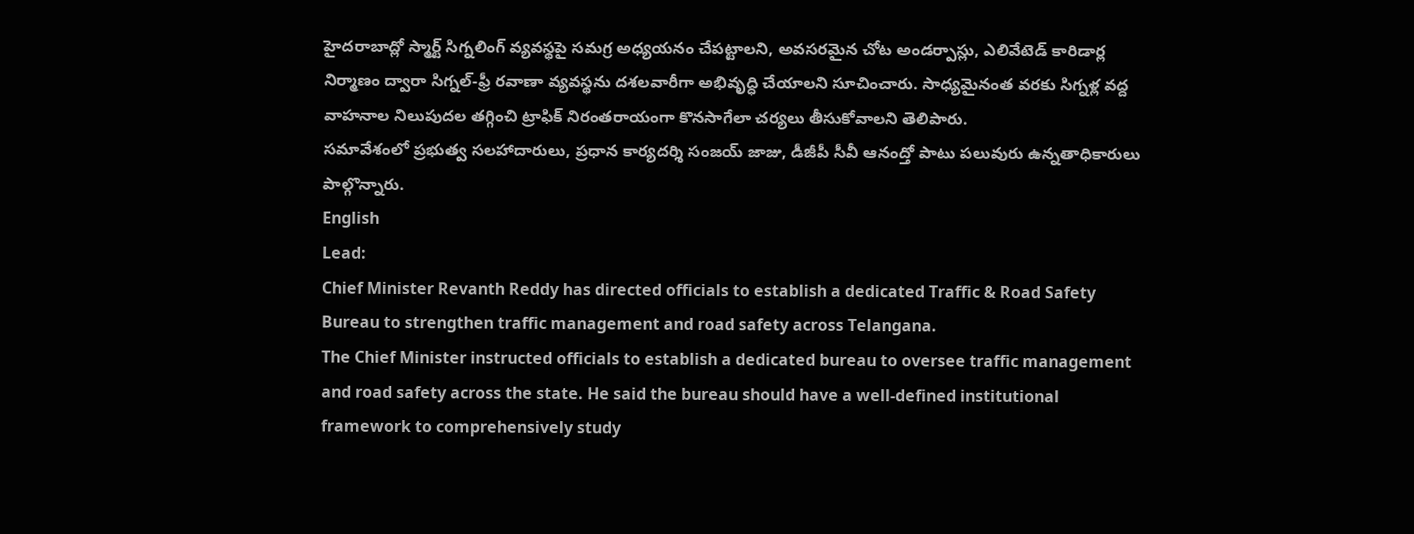హైదరాబాద్లో స్మార్ట్ సిగ్నలింగ్ వ్యవస్థపై సమగ్ర అధ్యయనం చేపట్టాలని, అవసరమైన చోట అండర్పాస్లు, ఎలివేటెడ్ కారిడార్ల నిర్మాణం ద్వారా సిగ్నల్-ఫ్రీ రవాణా వ్యవస్థను దశలవారీగా అభివృద్ధి చేయాలని సూచించారు. సాధ్యమైనంత వరకు సిగ్నళ్ల వద్ద వాహనాల నిలుపుదల తగ్గించి ట్రాఫిక్ నిరంతరాయంగా కొనసాగేలా చర్యలు తీసుకోవాలని తెలిపారు.
సమావేశంలో ప్రభుత్వ సలహాదారులు, ప్రధాన కార్యదర్శి సంజయ్ జాజు, డీజీపీ సీవీ ఆనంద్తో పాటు పలువురు ఉన్నతాధికారులు పాల్గొన్నారు.
English
Lead:
Chief Minister Revanth Reddy has directed officials to establish a dedicated Traffic & Road Safety Bureau to strengthen traffic management and road safety across Telangana.
The Chief Minister instructed officials to establish a dedicated bureau to oversee traffic management and road safety across the state. He said the bureau should have a well-defined institutional framework to comprehensively study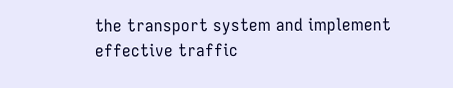the transport system and implement effective traffic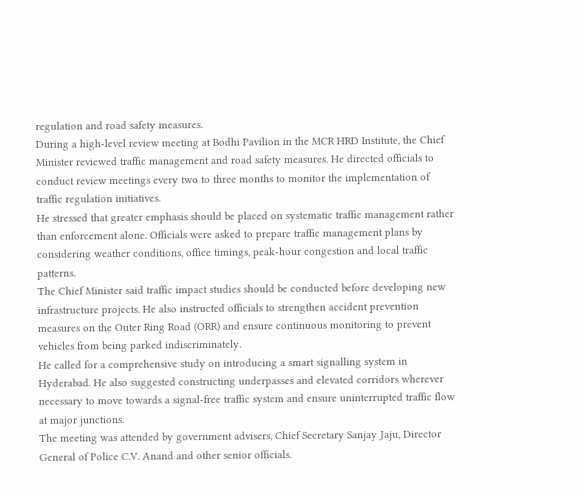regulation and road safety measures.
During a high-level review meeting at Bodhi Pavilion in the MCR HRD Institute, the Chief Minister reviewed traffic management and road safety measures. He directed officials to conduct review meetings every two to three months to monitor the implementation of traffic regulation initiatives.
He stressed that greater emphasis should be placed on systematic traffic management rather than enforcement alone. Officials were asked to prepare traffic management plans by considering weather conditions, office timings, peak-hour congestion and local traffic patterns.
The Chief Minister said traffic impact studies should be conducted before developing new infrastructure projects. He also instructed officials to strengthen accident prevention measures on the Outer Ring Road (ORR) and ensure continuous monitoring to prevent vehicles from being parked indiscriminately.
He called for a comprehensive study on introducing a smart signalling system in Hyderabad. He also suggested constructing underpasses and elevated corridors wherever necessary to move towards a signal-free traffic system and ensure uninterrupted traffic flow at major junctions.
The meeting was attended by government advisers, Chief Secretary Sanjay Jaju, Director General of Police C.V. Anand and other senior officials.